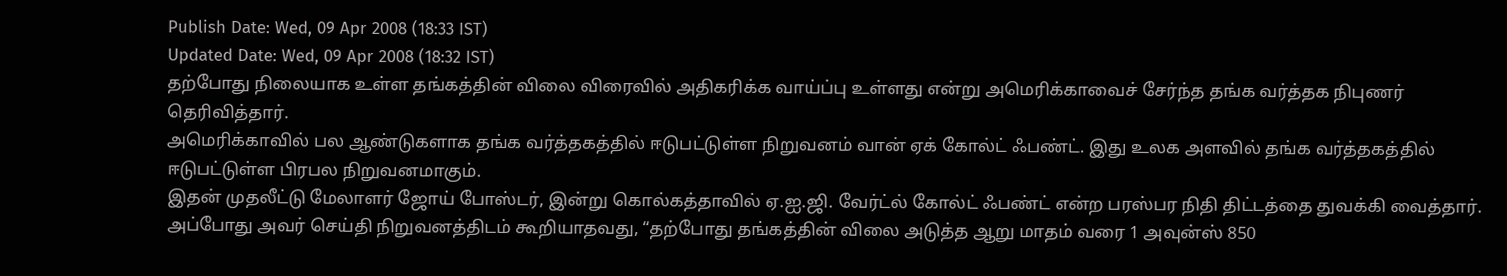Publish Date: Wed, 09 Apr 2008 (18:33 IST)
Updated Date: Wed, 09 Apr 2008 (18:32 IST)
தற்போது நிலையாக உள்ள தங்கத்தின் விலை விரைவில் அதிகரிக்க வாய்ப்பு உள்ளது என்று அமெரிக்காவைச் சேர்ந்த தங்க வர்த்தக நிபுணர் தெரிவித்தார்.
அமெரிக்காவில் பல ஆண்டுகளாக தங்க வர்த்தகத்தில் ஈடுபட்டுள்ள நிறுவனம் வான் ஏக் கோல்ட் ஃபண்ட். இது உலக அளவில் தங்க வர்த்தகத்தில் ஈடுபட்டுள்ள பிரபல நிறுவனமாகும்.
இதன் முதலீட்டு மேலாளர் ஜோய் போஸ்டர், இன்று கொல்கத்தாவில் ஏ.ஐ.ஜி. வேர்ட்ல் கோல்ட் ஃபண்ட் என்ற பரஸ்பர நிதி திட்டத்தை துவக்கி வைத்தார்.
அப்போது அவர் செய்தி நிறுவனத்திடம் கூறியாதவது, “தற்போது தங்கத்தின் விலை அடுத்த ஆறு மாதம் வரை 1 அவுன்ஸ் 850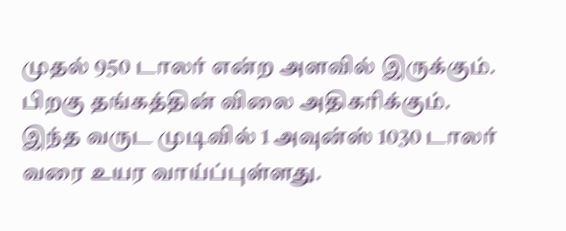முதல் 950 டாலர் என்ற அளவில் இருக்கும். பிறகு தங்கத்தின் விலை அதிகரிக்கும். இந்த வருட முடிவில் 1 அவுன்ஸ் 1030 டாலர் வரை உயர வாய்ப்புள்ளது.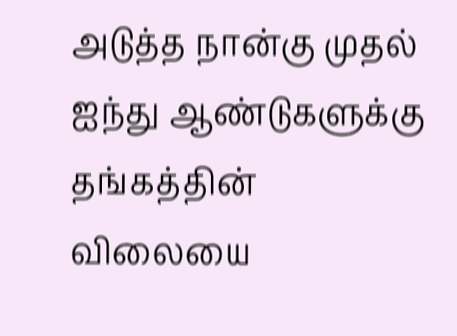அடுத்த நான்கு முதல் ஐந்து ஆண்டுகளுக்கு தங்கத்தின் விலையை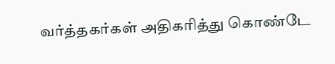வர்த்தகர்கள் அதிகரித்து கொண்டே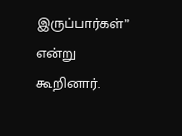இருப்பார்கள்” என்று கூறினார்.